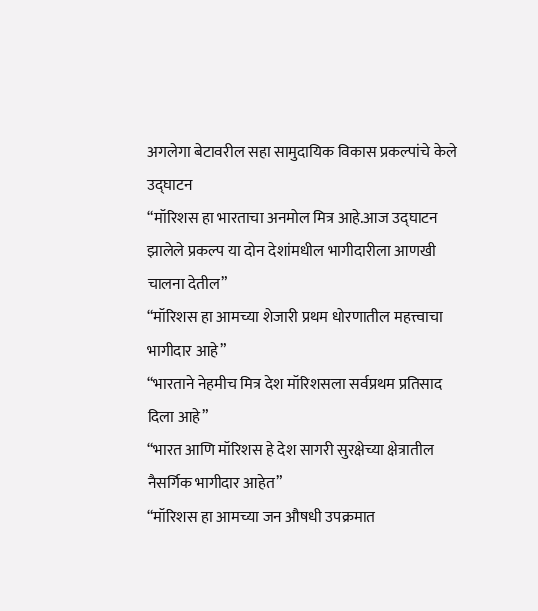अगलेगा बेटावरील सहा सामुदायिक विकास प्रकल्पांचे केले उद्‌घाटन
“मॉरिशस हा भारताचा अनमोल मित्र आहे.आज उद्‌घाटन झालेले प्रकल्प या दोन देशांमधील भागीदारीला आणखी चालना देतील”
“मॉरिशस हा आमच्या शेजारी प्रथम धोरणातील महत्त्वाचा भागीदार आहे”
“भारताने नेहमीच मित्र देश मॉरिशसला सर्वप्रथम प्रतिसाद दिला आहे”
“भारत आणि मॉरिशस हे देश सागरी सुरक्षेच्या क्षेत्रातील नैसर्गिक भागीदार आहेत”
“मॉरिशस हा आमच्या जन औषधी उपक्रमात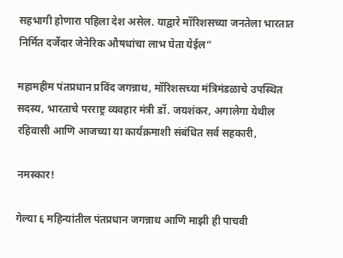सहभागी होणारा पहिला देश असेल. याद्वारे मॉरिशसच्या जनतेला भारतात निर्मित दर्जेदार जेनेरिक औषधांचा लाभ घेता येईल”

महामहीम पंतप्रधान प्रविंद जगन्नाथ, मॉरिशसच्या मंत्रिमंडळाचे उपस्थित सदस्य, भारताचे परराष्ट्र व्यवहार मंत्री डॉ. जयशंकर, अगालेगा येथील रहिवासी आणि आजच्या या कार्यक्रमाशी संबंधित सर्व सहकारी,

नमस्कार!

गेल्या ६ महिन्यांतील पंतप्रधान जगन्नाथ आणि माझी ही पाचवी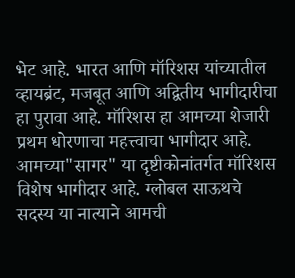भेट आहे. भारत आणि मॉरिशस यांच्यातील व्हायब्रंट, मजबूत आणि अद्वितीय भागीदारीचा हा पुरावा आहे. मॉरिशस हा आमच्या शेजारी प्रथम धोरणाचा महत्त्वाचा भागीदार आहे. आमच्या"सागर" या दृष्टीकोनांतर्गत मॉरिशस विशेष भागीदार आहे. ग्लोबल साऊथचे सदस्य या नात्याने आमची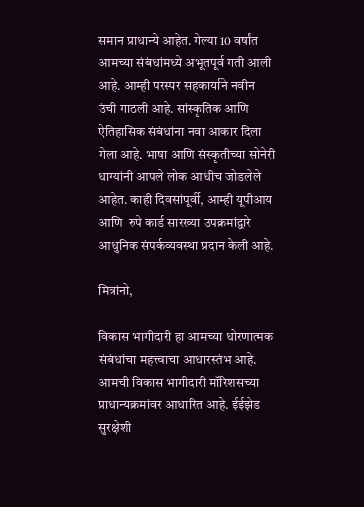समान प्राधान्ये आहेत. गेल्या 10 वर्षांत आमच्या संबंधांमध्ये अभूतपूर्व गती आली आहे. आम्ही परस्पर सहकार्याने नवीन उंची गाठली आहे. सांस्कृतिक आणि ऐतिहासिक संबंधांना नवा आकार दिला गेला आहे. भाषा आणि संस्कृतीच्या सोनेरी धाग्यांनी आपले लोक आधीच जोडलेले आहेत. काही दिवसांपूर्वी, आम्ही यूपीआय आणि  रुपे कार्ड सारख्या उपक्रमांद्वारे आधुनिक संपर्कव्यवस्था प्रदान केली आहे.

मित्रांनो,

विकास भागीदारी हा आमच्या धोरणात्मक संबंधांचा महत्त्वाचा आधारस्तंभ आहे. आमची विकास भागीदारी मॉरिशसच्या प्राधान्यक्रमांवर आधारित आहे. ईईझेड सुरक्षेशी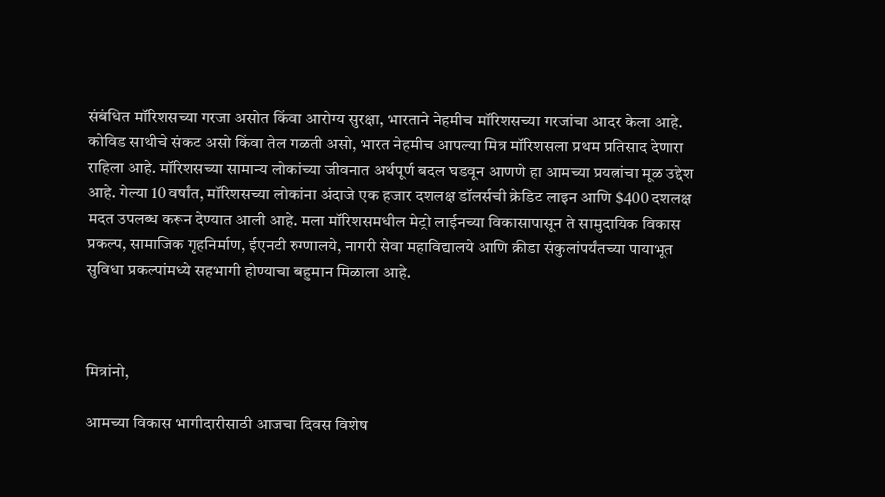संबंधित मॉरिशसच्या गरजा असोत किंवा आरोग्य सुरक्षा, भारताने नेहमीच मॉरिशसच्या गरजांचा आदर केला आहे. कोविड साथीचे संकट असो किंवा तेल गळती असो, भारत नेहमीच आपल्या मित्र मॉरिशसला प्रथम प्रतिसाद देणारा राहिला आहे. मॉरिशसच्या सामान्य लोकांच्या जीवनात अर्थपूर्ण बदल घडवून आणणे हा आमच्या प्रयत्नांचा मूळ उद्देश आहे. गेल्या 10 वर्षांत, मॉरिशसच्या लोकांना अंदाजे एक हजार दशलक्ष डॉलर्सची क्रेडिट लाइन आणि $400 दशलक्ष मदत उपलब्ध करून देण्यात आली आहे. मला मॉरिशसमधील मेट्रो लाईनच्या विकासापासून ते सामुदायिक विकास प्रकल्प, सामाजिक गृहनिर्माण, ईएनटी रुग्णालये, नागरी सेवा महाविद्यालये आणि क्रीडा संकुलांपर्यंतच्या पायाभूत सुविधा प्रकल्पांमध्ये सहभागी होण्याचा बहुमान मिळाला आहे.



मित्रांनो,

आमच्या विकास भागीदारीसाठी आजचा दिवस विशेष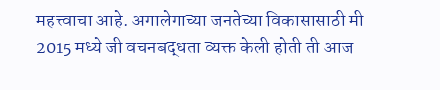महत्त्वाचा आहे. अगालेगाच्या जनतेच्या विकासासाठी मी 2015 मध्ये जी वचनबद्धता व्यक्त केली होती ती आज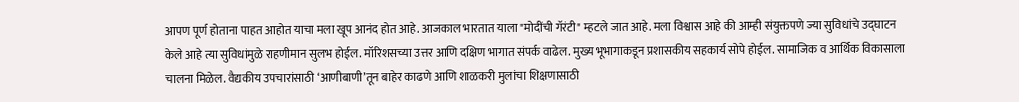आपण पूर्ण होताना पाहत आहोत याचा मला खूप आनंद होत आहे. आजकाल भारतात याला "मोदींची गॅरंटी" म्हटले जात आहे. मला विश्वास आहे की आम्ही संयुक्तपणे ज्या सुविधांचे उद्घाटन केले आहे त्या सुविधांमुळे राहणीमान सुलभ होईल. मॉरिशसच्या उत्तर आणि दक्षिण भागात संपर्क वाढेल. मुख्य भूभागाकडून प्रशासकीय सहकार्य सोपे होईल. सामाजिक व आर्थिक विकासाला चालना मिळेल. वैद्यकीय उपचारांसाठी ‘आणीबाणी’तून बाहेर काढणे आणि शाळकरी मुलांचा शिक्षणासाठी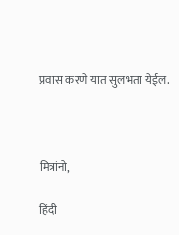प्रवास करणे यात सुलभता येईल.



मित्रांनो,

हिंदी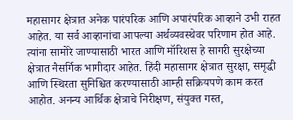महासागर क्षेत्रात अनेक पारंपरिक आणि अपारंपरिक आव्हाने उभी राहत आहेत. या सर्व आव्हानांचा आपल्या अर्थव्यवस्थेवर परिणाम होत आहे. त्यांना सामोरे जाण्यासाठी भारत आणि मॉरिशस हे सागरी सुरक्षेच्या क्षेत्रात नैसर्गिक भागीदार आहेत. हिंदी महासागर क्षेत्रात सुरक्षा, समृद्धी आणि स्थिरता सुनिश्चित करण्यासाठी आम्ही सक्रियपणे काम करत आहोत. अनन्य आर्थिक क्षेत्राचे निरीक्षण, संयुक्त गस्त,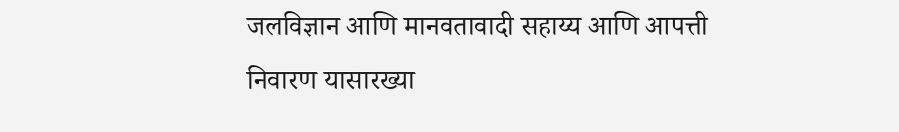जलविज्ञान आणि मानवतावादी सहाय्य आणि आपत्ती निवारण यासारख्या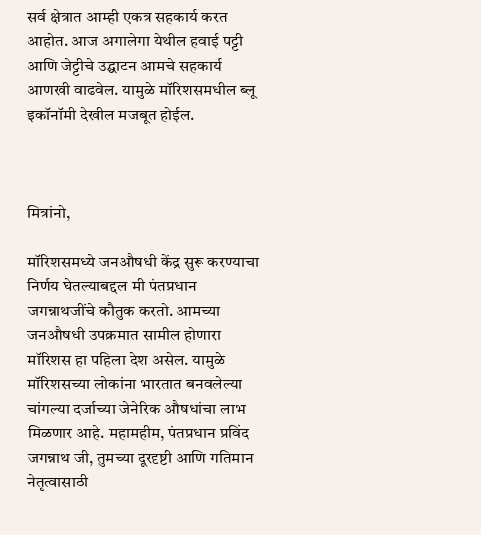सर्व क्षेत्रात आम्ही एकत्र सहकार्य करत आहोत. आज अगालेगा येथील हवाई पट्टी आणि जेट्टीचे उद्घाटन आमचे सहकार्य आणखी वाढवेल. यामुळे मॉरिशसमधील ब्लू इकॉनॉमी देखील मजबूत होईल.



मित्रांनो,

मॉरिशसमध्ये जनऔषधी केंद्र सुरू करण्याचा निर्णय घेतल्याबद्दल मी पंतप्रधान जगन्नाथजींचे कौतुक करतो. आमच्या जनऔषधी उपक्रमात सामील होणारा मॉरिशस हा पहिला देश असेल. यामुळे मॉरिशसच्या लोकांना भारतात बनवलेल्या चांगल्या दर्जाच्या जेनेरिक औषधांचा लाभ मिळणार आहे. महामहीम, पंतप्रधान प्रविंद जगन्नाथ जी, तुमच्या दूरदृष्टी आणि गतिमान नेतृत्वासाठी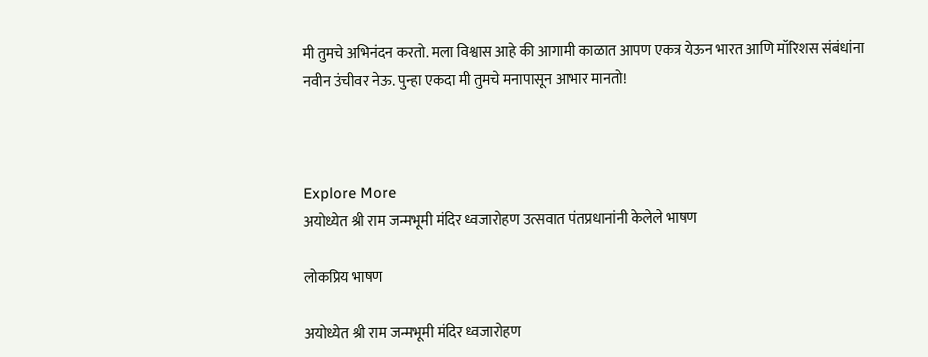मी तुमचे अभिनंदन करतो. मला विश्वास आहे की आगामी काळात आपण एकत्र येऊन भारत आणि मॉरिशस संबंधांना नवीन उंचीवर नेऊ. पुन्हा एकदा मी तुमचे मनापासून आभार मानतो!



Explore More
अयोध्येत श्री राम जन्मभूमी मंदिर ध्वजारोहण उत्सवात पंतप्रधानांनी केलेले भाषण

लोकप्रिय भाषण

अयोध्येत श्री राम जन्मभूमी मंदिर ध्वजारोहण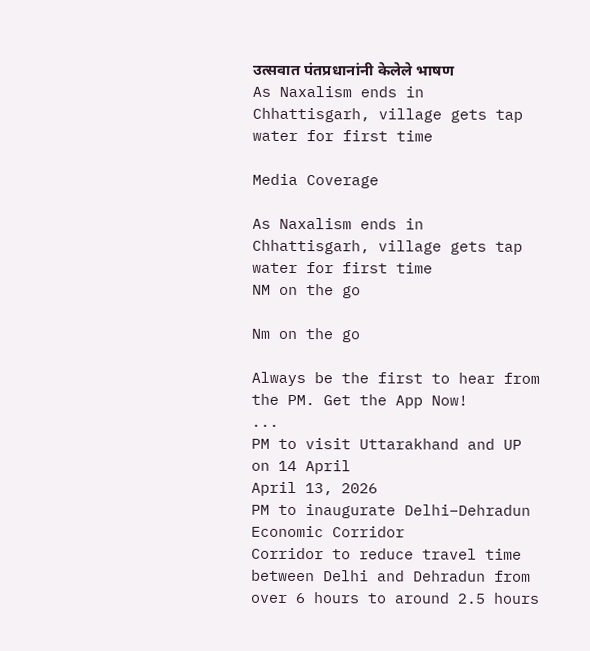उत्सवात पंतप्रधानांनी केलेले भाषण
As Naxalism ends in Chhattisgarh, village gets tap water for first time

Media Coverage

As Naxalism ends in Chhattisgarh, village gets tap water for first time
NM on the go

Nm on the go

Always be the first to hear from the PM. Get the App Now!
...
PM to visit Uttarakhand and UP on 14 April
April 13, 2026
PM to inaugurate Delhi–Dehradun Economic Corridor
Corridor to reduce travel time between Delhi and Dehradun from over 6 hours to around 2.5 hours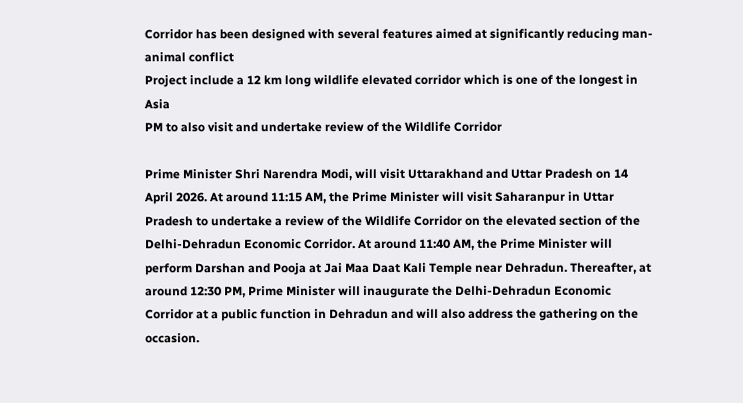Corridor has been designed with several features aimed at significantly reducing man-animal conflict
Project include a 12 km long wildlife elevated corridor which is one of the longest in Asia
PM to also visit and undertake review of the Wildlife Corridor

Prime Minister Shri Narendra Modi, will visit Uttarakhand and Uttar Pradesh on 14 April 2026. At around 11:15 AM, the Prime Minister will visit Saharanpur in Uttar Pradesh to undertake a review of the Wildlife Corridor on the elevated section of the Delhi-Dehradun Economic Corridor. At around 11:40 AM, the Prime Minister will perform Darshan and Pooja at Jai Maa Daat Kali Temple near Dehradun. Thereafter, at around 12:30 PM, Prime Minister will inaugurate the Delhi-Dehradun Economic Corridor at a public function in Dehradun and will also address the gathering on the occasion.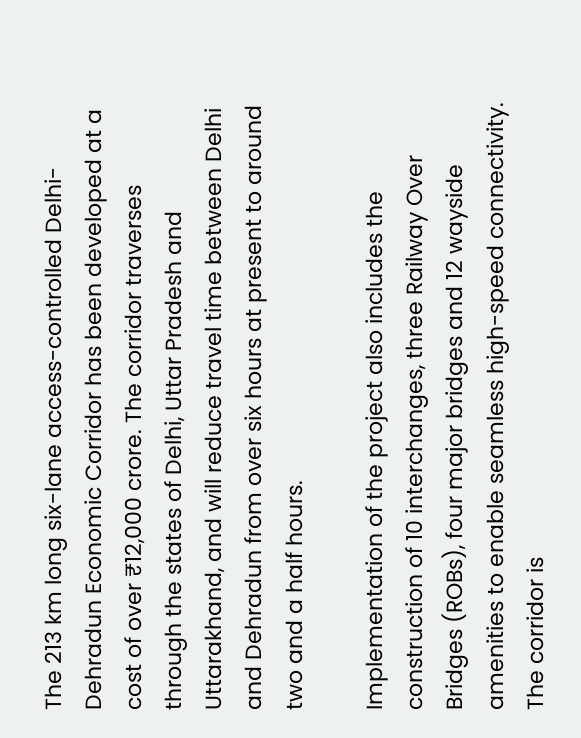The 213 km long six-lane access-controlled Delhi-Dehradun Economic Corridor has been developed at a cost of over ₹12,000 crore. The corridor traverses through the states of Delhi, Uttar Pradesh and Uttarakhand, and will reduce travel time between Delhi and Dehradun from over six hours at present to around two and a half hours.

Implementation of the project also includes the construction of 10 interchanges, three Railway Over Bridges (ROBs), four major bridges and 12 wayside amenities to enable seamless high-speed connectivity. The corridor is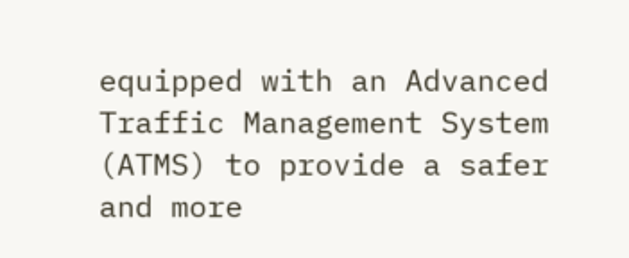equipped with an Advanced Traffic Management System (ATMS) to provide a safer and more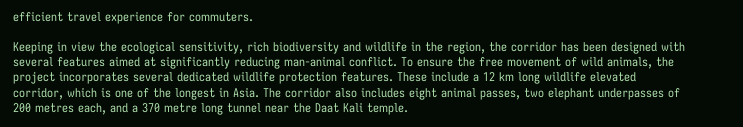efficient travel experience for commuters.

Keeping in view the ecological sensitivity, rich biodiversity and wildlife in the region, the corridor has been designed with several features aimed at significantly reducing man-animal conflict. To ensure the free movement of wild animals, the project incorporates several dedicated wildlife protection features. These include a 12 km long wildlife elevated corridor, which is one of the longest in Asia. The corridor also includes eight animal passes, two elephant underpasses of 200 metres each, and a 370 metre long tunnel near the Daat Kali temple.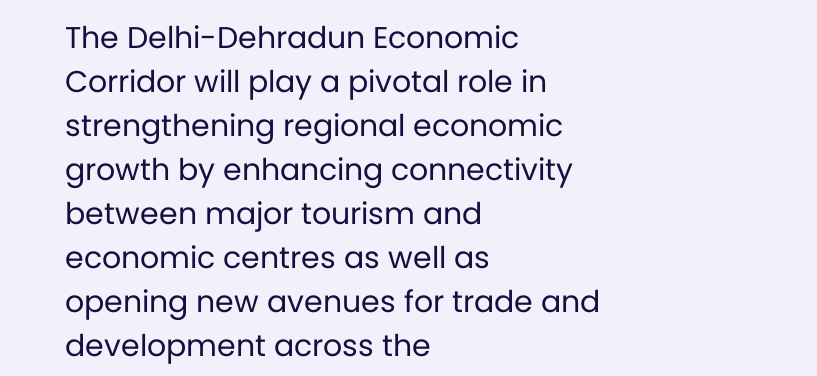The Delhi-Dehradun Economic Corridor will play a pivotal role in strengthening regional economic growth by enhancing connectivity between major tourism and economic centres as well as opening new avenues for trade and development across the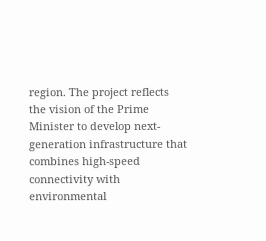region. The project reflects the vision of the Prime Minister to develop next-generation infrastructure that combines high-speed connectivity with environmental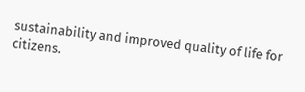sustainability and improved quality of life for citizens.